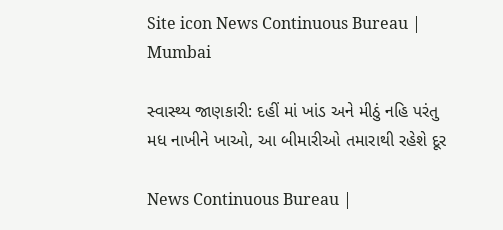Site icon News Continuous Bureau | Mumbai

સ્વાસ્થ્ય જાણકારી: દહીં માં ખાંડ અને મીઠું નહિ પરંતુ મધ નાખીને ખાઓ, આ બીમારીઓ તમારાથી રહેશે દૂર

News Continuous Bureau |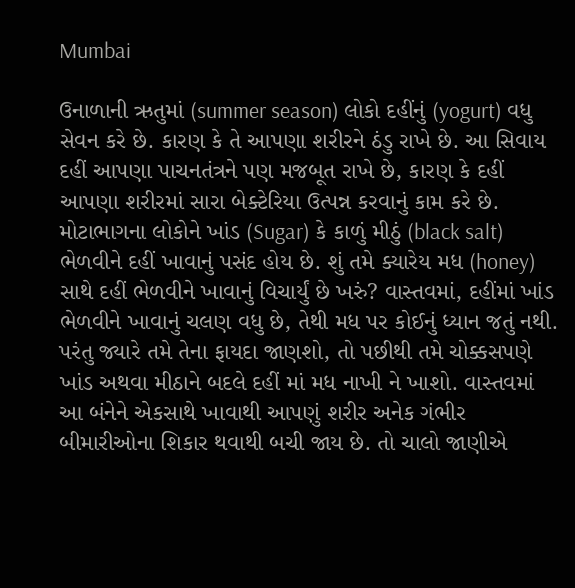Mumbai

ઉનાળાની ઋતુમાં (summer season) લોકો દહીંનું (yogurt) વધુ સેવન કરે છે. કારણ કે તે આપણા શરીરને ઠંડુ રાખે છે. આ સિવાય દહીં આપણા પાચનતંત્રને પણ મજબૂત રાખે છે, કારણ કે દહીં આપણા શરીરમાં સારા બેક્ટેરિયા ઉત્પન્ન કરવાનું કામ કરે છે. મોટાભાગના લોકોને ખાંડ (Sugar) કે કાળું મીઠું (black salt) ભેળવીને દહીં ખાવાનું પસંદ હોય છે. શું તમે ક્યારેય મધ (honey) સાથે દહીં ભેળવીને ખાવાનું વિચાર્યું છે ખરું? વાસ્તવમાં, દહીંમાં ખાંડ ભેળવીને ખાવાનું ચલણ વધુ છે, તેથી મધ પર કોઈનું ધ્યાન જતું નથી. પરંતુ જ્યારે તમે તેના ફાયદા જાણશો, તો પછીથી તમે ચોક્કસપણે ખાંડ અથવા મીઠાને બદલે દહીં માં મધ નાખી ને ખાશો. વાસ્તવમાં આ બંનેને એકસાથે ખાવાથી આપણું શરીર અનેક ગંભીર બીમારીઓના શિકાર થવાથી બચી જાય છે. તો ચાલો જાણીએ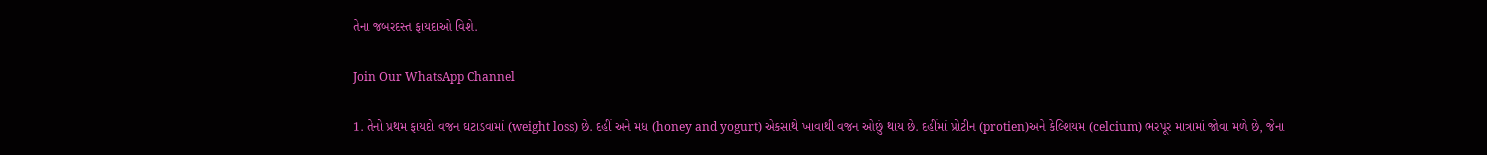તેના જબરદસ્ત ફાયદાઓ વિશે.

Join Our WhatsApp Channel

1. તેનો પ્રથમ ફાયદો વજન ઘટાડવામાં (weight loss) છે. દહીં અને મધ (honey and yogurt) એકસાથે ખાવાથી વજન ઓછું થાય છે. દહીંમાં પ્રોટીન (protien)અને કેલ્શિયમ (celcium) ભરપૂર માત્રામાં જોવા મળે છે, જેના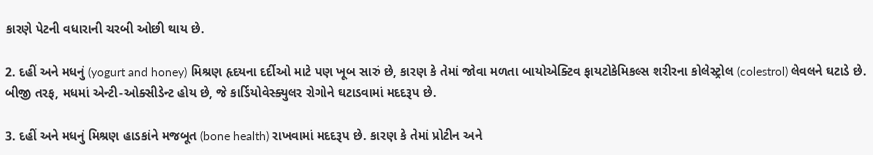કારણે પેટની વધારાની ચરબી ઓછી થાય છે.

2. દહીં અને મધનું (yogurt and honey) મિશ્રણ હૃદયના દર્દીઓ માટે પણ ખૂબ સારું છે, કારણ કે તેમાં જોવા મળતા બાયોએક્ટિવ ફાયટોકેમિકલ્સ શરીરના કોલેસ્ટ્રોલ (colestrol) લેવલને ઘટાડે છે. બીજી તરફ, મધમાં એન્ટી-ઓક્સીડેન્ટ હોય છે, જે કાર્ડિયોવેસ્ક્યુલર રોગોને ઘટાડવામાં મદદરૂપ છે.

3. દહીં અને મધનું મિશ્રણ હાડકાંને મજબૂત (bone health) રાખવામાં મદદરૂપ છે. કારણ કે તેમાં પ્રોટીન અને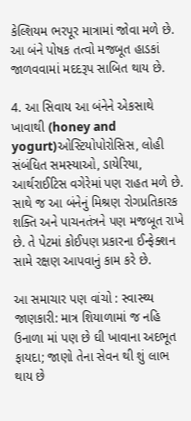કેલ્શિયમ ભરપૂર માત્રામાં જોવા મળે છે. આ બંને પોષક તત્વો મજબૂત હાડકાં જાળવવામાં મદદરૂપ સાબિત થાય છે.

4. આ સિવાય આ બંનેને એકસાથે ખાવાથી (honey and yogurt)ઓસ્ટિયોપોરોસિસ, લોહી સંબંધિત સમસ્યાઓ, ડાયેરિયા, આર્થરાઈટિસ વગેરેમાં પણ રાહત મળે છે. સાથે જ આ બંનેનું મિશ્રણ રોગપ્રતિકારક શક્તિ અને પાચનતંત્રને પણ મજબૂત રાખે છે. તે પેટમાં કોઈપણ પ્રકારના ઈન્ફેક્શન સામે રક્ષણ આપવાનું કામ કરે છે.

આ સમાચાર પણ વાંચો : સ્વાસ્થ્ય જાણકારી: માત્ર શિયાળામાં જ નહિ ઉનાળા માં પણ છે ઘી ખાવાના અદભૂત ફાયદા; જાણો તેના સેવન થી શું લાભ થાય છે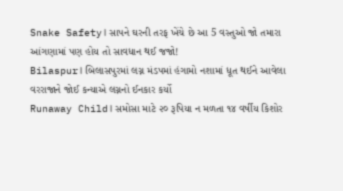Snake Safety। સાપને ઘરની તરફ ખેંચે છે આ 5 વસ્તુઓ જો તમારા આંગણામાં પણ હોય તો સાવધાન થઈ જજો!
Bilaspur। બિલાસપુરમાં લગ્ન મંડપમાં હંગામો નશામાં ધૂત થઈને આવેલા વરરાજાને જોઈ કન્યાએ લગ્નનો ઈનકાર કર્યો
Runaway Child। સમોસા માટે ૨૦ રૂપિયા ન મળતા ૧૪ વર્ષીય કિશોર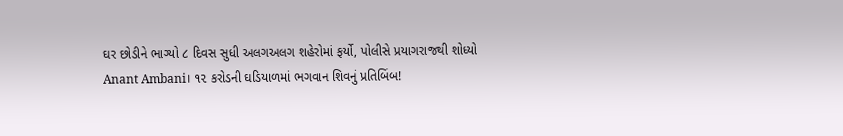ઘર છોડીને ભાગ્યો ૮ દિવસ સુધી અલગઅલગ શહેરોમાં ફર્યો, પોલીસે પ્રયાગરાજથી શોધ્યો
Anant Ambani। ૧૨ કરોડની ઘડિયાળમાં ભગવાન શિવનું પ્રતિબિંબ!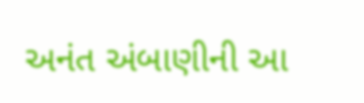અનંત અંબાણીની આ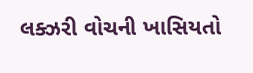લક્ઝરી વોચની ખાસિયતો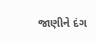જાણીને દંગ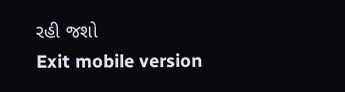રહી જશો
Exit mobile version